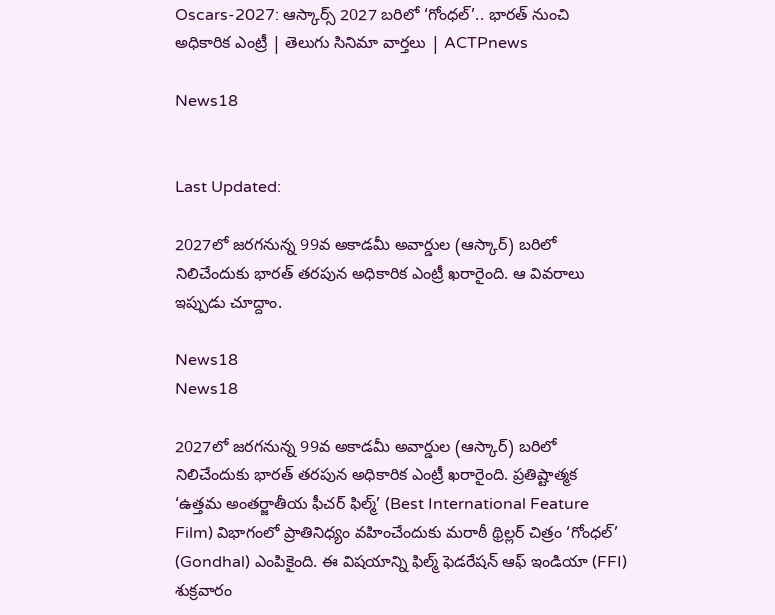Oscars-2027: ఆస్కార్స్ 2027 బరిలో ‘గోంధల్’.. భారత్ నుంచి అధికారిక ఎంట్రీ | తెలుగు సినిమా వార్తలు | ACTPnews

News18


Last Updated:

2027లో జరగనున్న 99వ అకాడమీ అవార్డుల (ఆస్కార్) బరిలో నిలిచేందుకు భారత్ తరపున అధికారిక ఎంట్రీ ఖరారైంది. ఆ వివరాలు ఇప్పుడు చూద్దాం.

News18
News18

2027లో జరగనున్న 99వ అకాడమీ అవార్డుల (ఆస్కార్) బరిలో నిలిచేందుకు భారత్ తరపున అధికారిక ఎంట్రీ ఖరారైంది. ప్రతిష్టాత్మక ‘ఉత్తమ అంతర్జాతీయ ఫీచర్ ఫిల్మ్’ (Best International Feature Film) విభాగంలో ప్రాతినిధ్యం వహించేందుకు మరాఠీ థ్రిల్లర్ చిత్రం ‘గోంధల్‌’ (Gondhal) ఎంపికైంది. ఈ విషయాన్ని ఫిల్మ్ ఫెడరేషన్ ఆఫ్ ఇండియా (FFI) శుక్రవారం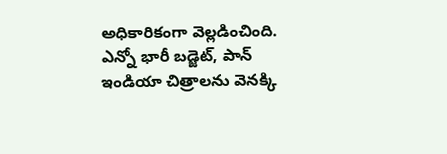అధికారికంగా వెల్లడించింది. ఎన్నో భారీ బడ్జెట్, పాన్ ఇండియా చిత్రాలను వెనక్కి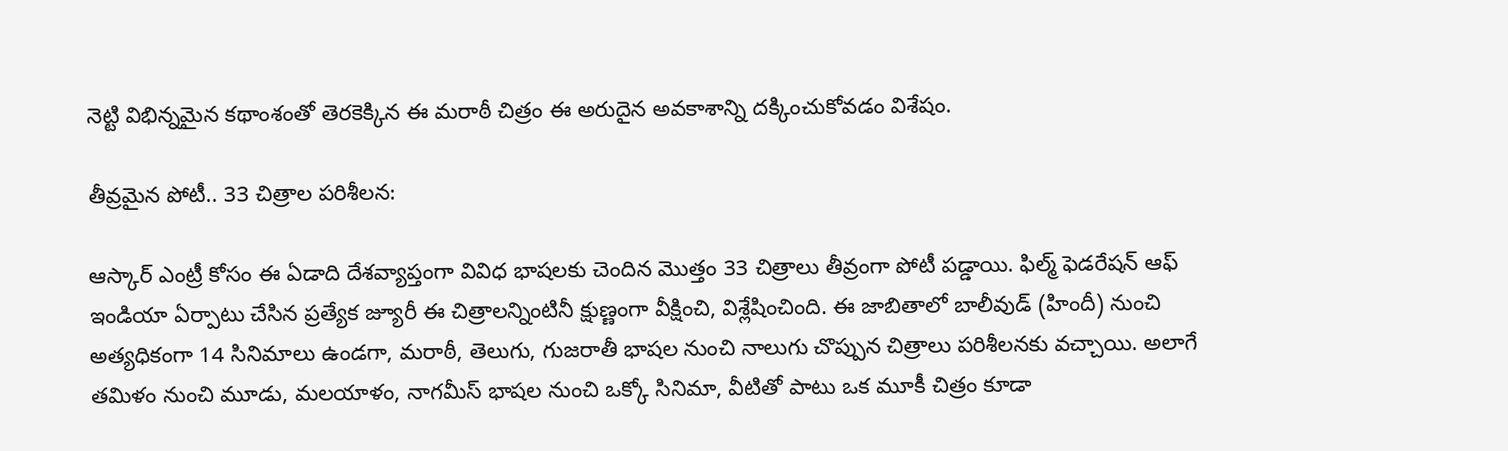నెట్టి విభిన్నమైన కథాంశంతో తెరకెక్కిన ఈ మరాఠీ చిత్రం ఈ అరుదైన అవకాశాన్ని దక్కించుకోవడం విశేషం.

తీవ్రమైన పోటీ.. 33 చిత్రాల పరిశీలన:

ఆస్కార్ ఎంట్రీ కోసం ఈ ఏడాది దేశవ్యాప్తంగా వివిధ భాషలకు చెందిన మొత్తం 33 చిత్రాలు తీవ్రంగా పోటీ పడ్డాయి. ఫిల్మ్ ఫెడరేషన్ ఆఫ్ ఇండియా ఏర్పాటు చేసిన ప్రత్యేక జ్యూరీ ఈ చిత్రాలన్నింటినీ క్షుణ్ణంగా వీక్షించి, విశ్లేషించింది. ఈ జాబితాలో బాలీవుడ్ (హిందీ) నుంచి అత్యధికంగా 14 సినిమాలు ఉండగా, మరాఠీ, తెలుగు, గుజరాతీ భాషల నుంచి నాలుగు చొప్పున చిత్రాలు పరిశీలనకు వచ్చాయి. అలాగే తమిళం నుంచి మూడు, మలయాళం, నాగమీస్ భాషల నుంచి ఒక్కో సినిమా, వీటితో పాటు ఒక మూకీ చిత్రం కూడా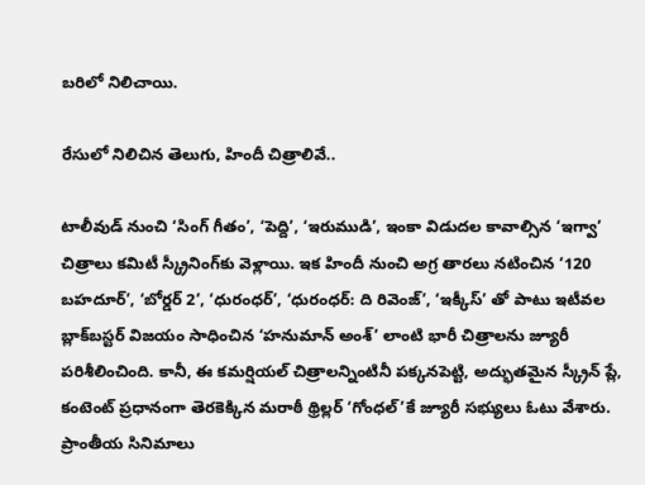బరిలో నిలిచాయి.

రేసులో నిలిచిన తెలుగు, హిందీ చిత్రాలివే..

టాలీవుడ్ నుంచి ‘సింగ్‌ గీతం’, ‘పెద్ది’, ‘ఇరుముడి’, ఇంకా విడుదల కావాల్సిన ‘ఇగ్వా’ చిత్రాలు కమిటీ స్క్రీనింగ్‌కు వెళ్లాయి. ఇక హిందీ నుంచి అగ్ర తారలు నటించిన ‘120 బహదూర్‌’, ‘బోర్డర్‌ 2’, ‘ధురంధర్‌’, ‘ధురంధర్‌: ది రివెంజ్‌’, ‘ఇక్కీస్‌’ తో పాటు ఇటీవల బ్లాక్‌బస్టర్‌ విజయం సాధించిన ‘హనుమాన్‌ అంశ్‌’ లాంటి భారీ చిత్రాలను జ్యూరీ పరిశీలించింది. కానీ, ఈ కమర్షియల్ చిత్రాలన్నింటినీ పక్కనపెట్టి, అద్భుతమైన స్క్రీన్ ప్లే, కంటెంట్ ప్రధానంగా తెరకెక్కిన మరాఠీ థ్రిల్లర్ ‘గోంధల్‌’కే జ్యూరీ సభ్యులు ఓటు వేశారు. ప్రాంతీయ సినిమాలు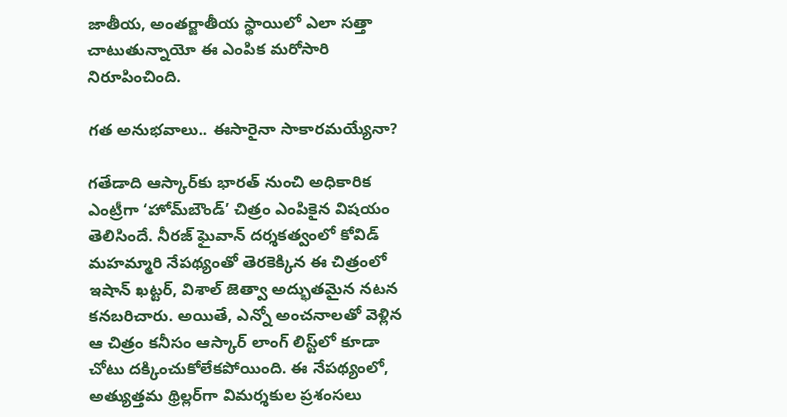జాతీయ, అంతర్జాతీయ స్థాయిలో ఎలా సత్తా చాటుతున్నాయో ఈ ఎంపిక మరోసారి నిరూపించింది.

గత అనుభవాలు.. ఈసారైనా సాకారమయ్యేనా?

గతేడాది ఆస్కార్‌కు భారత్‌ నుంచి అధికారిక ఎంట్రీగా ‘హోమ్‌బౌండ్‌’ చిత్రం ఎంపికైన విషయం తెలిసిందే. నీరజ్‌ ఘైవాన్‌ దర్శకత్వంలో కోవిడ్‌ మహమ్మారి నేపథ్యంతో తెరకెక్కిన ఈ చిత్రంలో ఇషాన్‌ ఖట్టర్‌, విశాల్‌ జెత్వా అద్భుతమైన నటన కనబరిచారు. అయితే, ఎన్నో అంచనాలతో వెళ్లిన ఆ చిత్రం కనీసం ఆస్కార్‌ లాంగ్‌ లిస్ట్‌లో కూడా చోటు దక్కించుకోలేకపోయింది. ఈ నేపథ్యంలో, అత్యుత్తమ థ్రిల్లర్‌గా విమర్శకుల ప్రశంసలు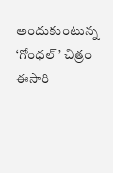అందుకుంటున్న ‘గోంధల్‌’ చిత్రం ఈసారి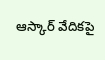ఆస్కార్ వేదికపై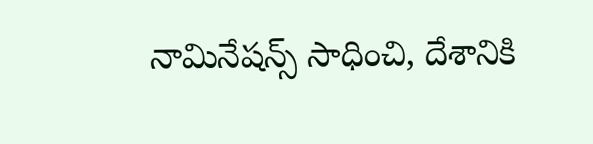నామినేషన్స్ సాధించి, దేశానికి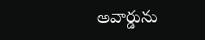అవార్డును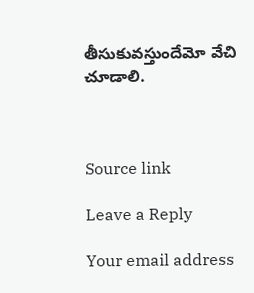తీసుకువస్తుందేమో వేచి చూడాలి.



Source link

Leave a Reply

Your email address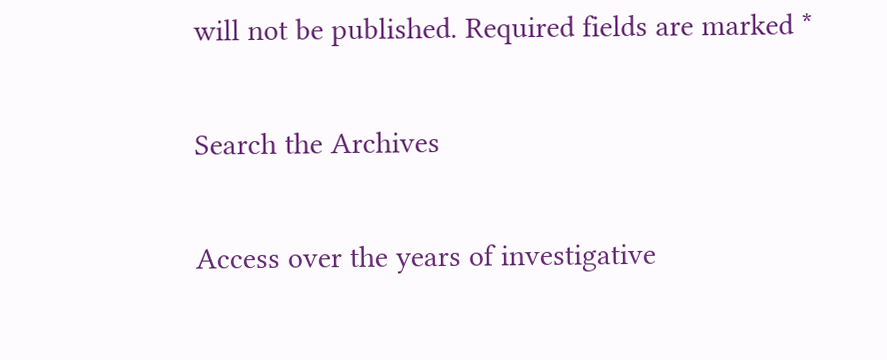will not be published. Required fields are marked *

Search the Archives

Access over the years of investigative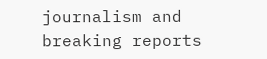journalism and breaking reports